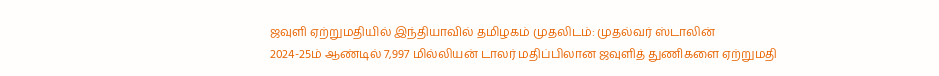ஜவுளி ஏற்றுமதியில் இந்தியாவில் தமிழகம் முதலிடம்: முதல்வர் ஸ்டாலின்
2024-25ம் ஆண்டில் 7,997 மில்லியன் டாலர் மதிப்பிலான ஜவுளித் துணிகளை ஏற்றுமதி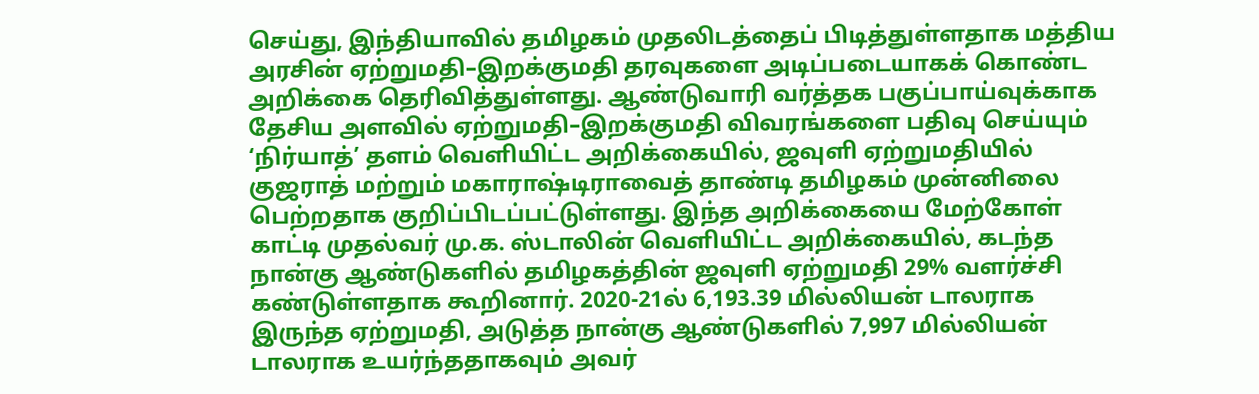செய்து, இந்தியாவில் தமிழகம் முதலிடத்தைப் பிடித்துள்ளதாக மத்திய அரசின் ஏற்றுமதி–இறக்குமதி தரவுகளை அடிப்படையாகக் கொண்ட அறிக்கை தெரிவித்துள்ளது. ஆண்டுவாரி வர்த்தக பகுப்பாய்வுக்காக தேசிய அளவில் ஏற்றுமதி–இறக்குமதி விவரங்களை பதிவு செய்யும் ‘நிர்யாத்’ தளம் வெளியிட்ட அறிக்கையில், ஜவுளி ஏற்றுமதியில் குஜராத் மற்றும் மகாராஷ்டிராவைத் தாண்டி தமிழகம் முன்னிலை பெற்றதாக குறிப்பிடப்பட்டுள்ளது. இந்த அறிக்கையை மேற்கோள் காட்டி முதல்வர் மு.க. ஸ்டாலின் வெளியிட்ட அறிக்கையில், கடந்த நான்கு ஆண்டுகளில் தமிழகத்தின் ஜவுளி ஏற்றுமதி 29% வளர்ச்சி கண்டுள்ளதாக கூறினார். 2020-21ல் 6,193.39 மில்லியன் டாலராக இருந்த ஏற்றுமதி, அடுத்த நான்கு ஆண்டுகளில் 7,997 மில்லியன் டாலராக உயர்ந்ததாகவும் அவர்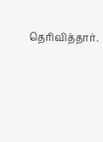தெரிவித்தார்.